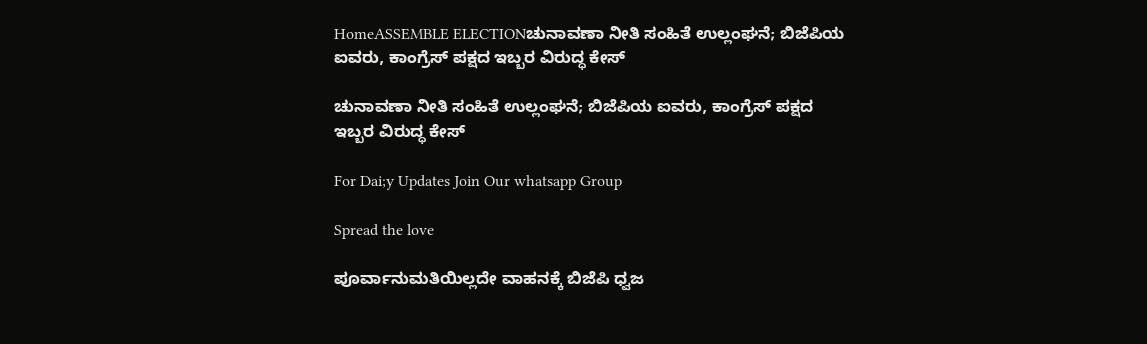HomeASSEMBLE ELECTIONಚುನಾವಣಾ ನೀತಿ ಸಂಹಿತೆ ಉಲ್ಲಂಘನೆ; ಬಿಜೆಪಿಯ ಐವರು, ಕಾಂಗ್ರೆಸ್ ಪಕ್ಷದ ಇಬ್ಬರ ವಿರುದ್ಧ ಕೇಸ್

ಚುನಾವಣಾ ನೀತಿ ಸಂಹಿತೆ ಉಲ್ಲಂಘನೆ; ಬಿಜೆಪಿಯ ಐವರು, ಕಾಂಗ್ರೆಸ್ ಪಕ್ಷದ ಇಬ್ಬರ ವಿರುದ್ಧ ಕೇಸ್

For Dai;y Updates Join Our whatsapp Group

Spread the love

ಪೂರ್ವಾನುಮತಿಯಿಲ್ಲದೇ ವಾಹನಕ್ಕೆ ಬಿಜೆಪಿ ಧ್ವಜ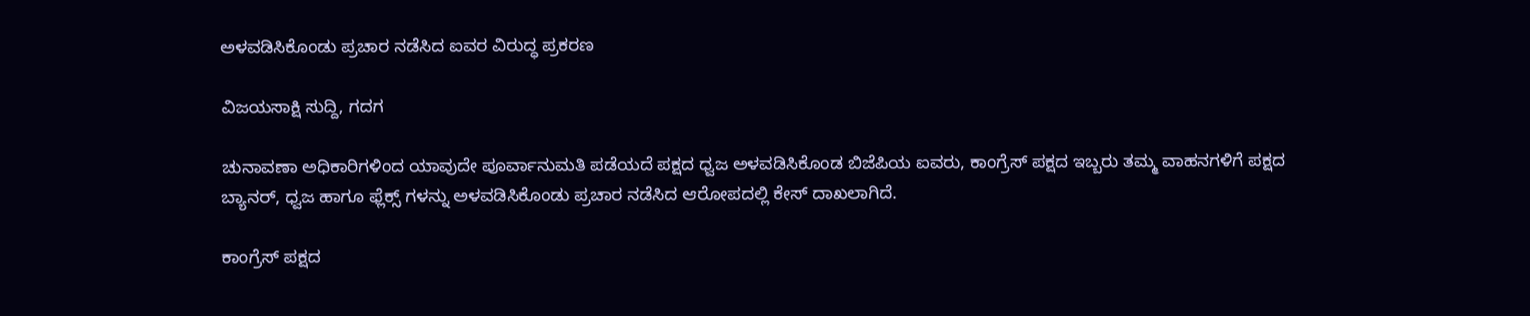ಅಳವಡಿಸಿಕೊಂಡು ಪ್ರಚಾರ ನಡೆಸಿದ ಐವರ ವಿರುದ್ಧ ಪ್ರಕರಣ

ವಿಜಯಸಾಕ್ಷಿ ಸುದ್ದಿ, ಗದಗ

ಚುನಾವಣಾ ಅಧಿಕಾರಿಗಳಿಂದ ಯಾವುದೇ ಪೂರ್ವಾನುಮತಿ ಪಡೆಯದೆ ಪಕ್ಷದ ಧ್ವಜ ಅಳವಡಿಸಿಕೊಂಡ ಬಿಜೆಪಿಯ ಐವರು, ಕಾಂಗ್ರೆಸ್ ಪಕ್ಷದ ಇಬ್ಬರು ತಮ್ಮ ವಾಹನಗಳಿಗೆ ಪಕ್ಷದ ಬ್ಯಾನರ್, ಧ್ವಜ ಹಾಗೂ ಫ್ಲೆಕ್ಸ್ ಗಳನ್ನು ಅಳವಡಿಸಿಕೊಂಡು ಪ್ರಚಾರ ನಡೆಸಿದ ಆರೋಪದಲ್ಲಿ ಕೇಸ್ ದಾಖಲಾಗಿದೆ.

ಕಾಂಗ್ರೆಸ್‌ ಪಕ್ಷದ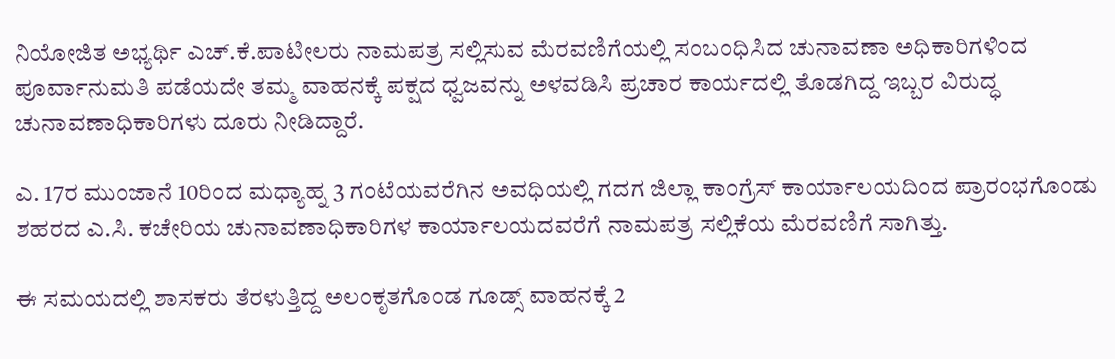ನಿಯೋಜಿತ ಅಭ್ಯರ್ಥಿ ಎಚ್.ಕೆ.ಪಾಟೀಲರು ನಾಮಪತ್ರ ಸಲ್ಲಿಸುವ ಮೆರವಣಿಗೆಯಲ್ಲಿ ಸಂಬಂಧಿಸಿದ ಚುನಾವಣಾ ಅಧಿಕಾರಿಗಳಿಂದ ಪೂರ್ವಾನುಮತಿ ಪಡೆಯದೇ ತಮ್ಮ ವಾಹನಕ್ಕೆ ಪಕ್ಷದ ಧ್ವಜವನ್ನು ಅಳವಡಿಸಿ ಪ್ರಚಾರ ಕಾರ್ಯದಲ್ಲಿ ತೊಡಗಿದ್ದ ಇಬ್ಬರ ವಿರುದ್ಧ ಚುನಾವಣಾಧಿಕಾರಿಗಳು ದೂರು ನೀಡಿದ್ದಾರೆ.

ಎ. 17ರ ಮುಂಜಾನೆ 10ರಿಂದ ಮಧ್ಯಾಹ್ನ 3 ಗಂಟೆಯವರೆಗಿನ ಅವಧಿಯಲ್ಲಿ ಗದಗ ಜಿಲ್ಲಾ ಕಾಂಗ್ರೆಸ್‌ ಕಾರ್ಯಾಲಯದಿಂದ ಪ್ರಾರಂಭಗೊಂಡು ಶಹರದ ಎ.ಸಿ. ಕಚೇರಿಯ ಚುನಾವಣಾಧಿಕಾರಿಗಳ ಕಾರ್ಯಾಲಯದವರೆಗೆ ನಾಮಪತ್ರ ಸಲ್ಲಿಕೆಯ ಮೆರವಣಿಗೆ ಸಾಗಿತ್ತು.

ಈ ಸಮಯದಲ್ಲಿ ಶಾಸಕರು ತೆರಳುತ್ತಿದ್ದ ಅಲಂಕೃತಗೊಂಡ ಗೂಡ್ಸ್‌ ವಾಹನಕ್ಕೆ 2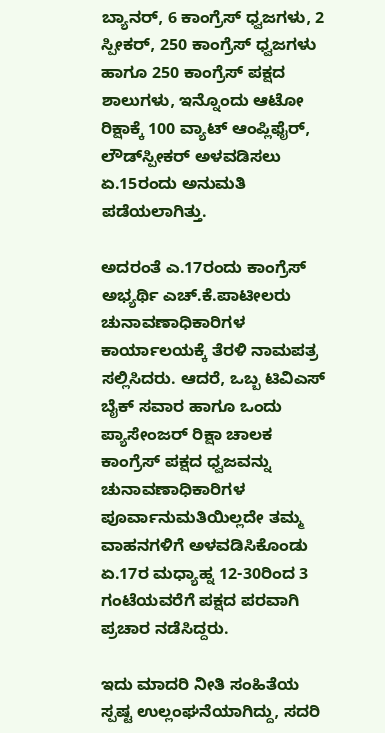ಬ್ಯಾನರ್‌, 6 ಕಾಂಗ್ರೆಸ್‌ ಧ್ವಜಗಳು, 2 ಸ್ಪೀಕರ್‌, 250 ಕಾಂಗ್ರೆಸ್‌ ಧ್ವಜಗಳು ಹಾಗೂ 250 ಕಾಂಗ್ರೆಸ್‌ ಪಕ್ಷದ ಶಾಲುಗಳು, ಇನ್ನೊಂದು ಆಟೋ ರಿಕ್ಷಾಕ್ಕೆ 100 ವ್ಯಾಟ್‌ ಆಂಪ್ಲಿಫೈರ್‌, ಲೌಡ್‌ಸ್ಪೀಕರ್‌ ಅಳವಡಿಸಲು ಏ.15ರಂದು ಅನುಮತಿ ಪಡೆಯಲಾಗಿತ್ತು.

ಅದರಂತೆ ಎ.17ರಂದು ಕಾಂಗ್ರೆಸ್‌ ಅಭ್ಯರ್ಥಿ ಎಚ್.ಕೆ.ಪಾಟೀಲರು ಚುನಾವಣಾಧಿಕಾರಿಗಳ ಕಾರ್ಯಾಲಯಕ್ಕೆ ತೆರಳಿ ನಾಮಪತ್ರ ಸಲ್ಲಿಸಿದರು. ಆದರೆ, ಒಬ್ಬ ಟಿವಿಎಸ್‌ ಬೈಕ್‌ ಸವಾರ ಹಾಗೂ ಒಂದು ಪ್ಯಾಸೇಂಜರ್‌ ರಿಕ್ಷಾ ಚಾಲಕ ಕಾಂಗ್ರೆಸ್‌ ಪಕ್ಷದ ಧ್ವಜವನ್ನು ಚುನಾವಣಾಧಿಕಾರಿಗಳ ಪೂರ್ವಾನುಮತಿಯಿಲ್ಲದೇ ತಮ್ಮ ವಾಹನಗಳಿಗೆ ಅಳವಡಿಸಿಕೊಂಡು ಏ.17ರ ಮಧ್ಯಾಹ್ನ 12-30ರಿಂದ 3 ಗಂಟೆಯವರೆಗೆ ಪಕ್ಷದ ಪರವಾಗಿ ಪ್ರಚಾರ ನಡೆಸಿದ್ದರು.

ಇದು ಮಾದರಿ ನೀತಿ ಸಂಹಿತೆಯ ಸ್ಪಷ್ಟ ಉಲ್ಲಂಘನೆಯಾಗಿದ್ದು, ಸದರಿ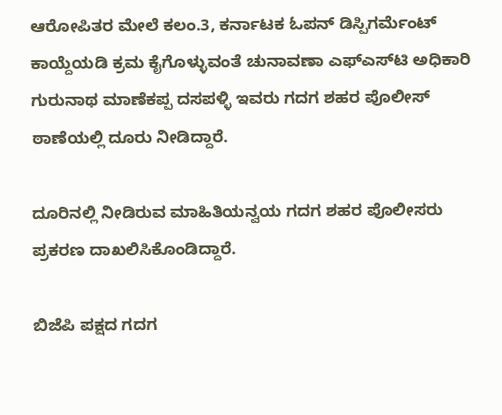ಆರೋಪಿತರ ಮೇಲೆ ಕಲಂ.3, ಕರ್ನಾಟಕ ಓಪನ್‌ ಡಿಸ್ಪಿಗರ್ಮೆಂಟ್‌ ಕಾಯ್ದೆಯಡಿ ಕ್ರಮ ಕೈಗೊಳ್ಳುವಂತೆ ಚುನಾವಣಾ ಎಫ್‌ಎಸ್‌ಟಿ ಅಧಿಕಾರಿ ಗುರುನಾಥ ಮಾಣೆಕಪ್ಪ ದಸಪಳ್ಳಿ ಇವರು ಗದಗ ಶಹರ ಪೊಲೀಸ್‌ ಠಾಣೆಯಲ್ಲಿ ದೂರು ನೀಡಿದ್ದಾರೆ.

ದೂರಿನಲ್ಲಿ ನೀಡಿರುವ ಮಾಹಿತಿಯನ್ವಯ ಗದಗ ಶಹರ ಪೊಲೀಸರು ಪ್ರಕರಣ ದಾಖಲಿಸಿಕೊಂಡಿದ್ದಾರೆ.

ಬಿಜೆಪಿ ಪಕ್ಷದ ಗದಗ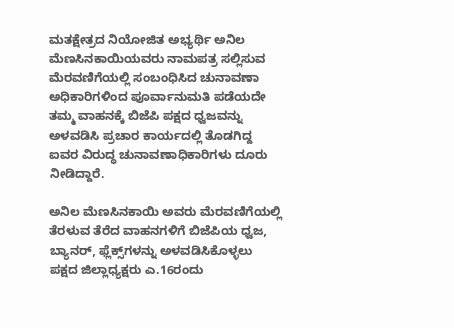ಮತಕ್ಷೇತ್ರದ ನಿಯೋಜಿತ ಅಭ್ಯರ್ಥಿ ಅನಿಲ ಮೆಣಸಿನಕಾಯಿಯವರು ನಾಮಪತ್ರ ಸಲ್ಲಿಸುವ ಮೆರವಣಿಗೆಯಲ್ಲಿ ಸಂಬಂಧಿಸಿದ ಚುನಾವಣಾ ಅಧಿಕಾರಿಗಳಿಂದ ಪೂರ್ವಾನುಮತಿ ಪಡೆಯದೇ ತಮ್ಮ ವಾಹನಕ್ಕೆ ಬಿಜೆಪಿ ಪಕ್ಷದ ಧ್ವಜವನ್ನು ಅಳವಡಿಸಿ ಪ್ರಚಾರ ಕಾರ್ಯದಲ್ಲಿ ತೊಡಗಿದ್ದ ಐವರ ವಿರುದ್ಧ ಚುನಾವಣಾಧಿಕಾರಿಗಳು ದೂರು ನೀಡಿದ್ದಾರೆ.

ಅನಿಲ ಮೆಣಸಿನಕಾಯಿ ಅವರು ಮೆರವಣಿಗೆಯಲ್ಲಿ ತೆರಳುವ ತೆರೆದ ವಾಹನಗಳಿಗೆ ಬಿಜೆಪಿಯ ಧ್ವಜ, ಬ್ಯಾನರ್‌, ಫ್ಲೆಕ್ಸ್‌ಗಳನ್ನು ಅಳವಡಿಸಿಕೊಳ್ಳಲು ಪಕ್ಷದ ಜಿಲ್ಲಾಧ್ಯಕ್ಷರು ಎ.16ರಂದು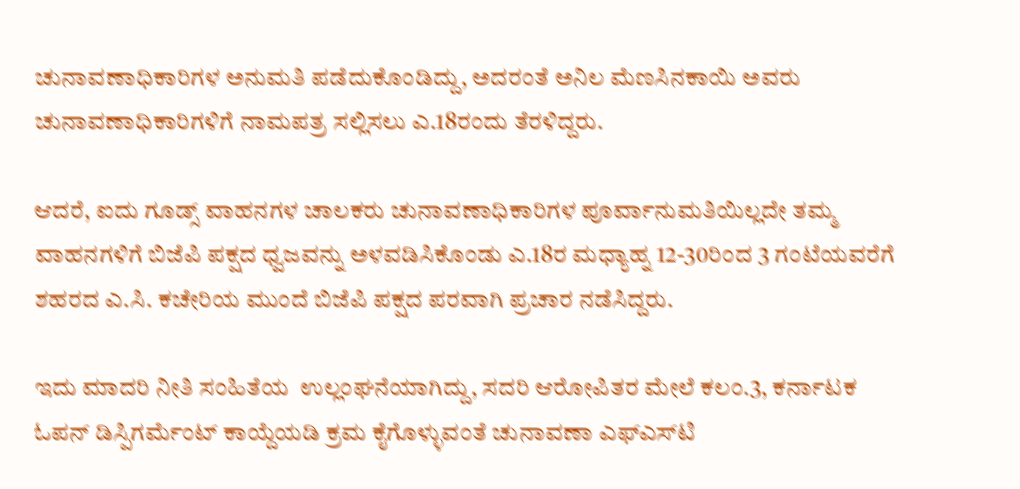ಚುನಾವಣಾಧಿಕಾರಿಗಳ ಅನುಮತಿ ಪಡೆದುಕೊಂಡಿದ್ದು, ಅದರಂತೆ ಅನಿಲ ಮೆಣಸಿನಕಾಯಿ ಅವರು ಚುನಾವಣಾಧಿಕಾರಿಗಳಿಗೆ ನಾಮಪತ್ರ ಸಲ್ಲಿಸಲು ಎ.18ರಂದು ತೆರಳಿದ್ದರು.

ಆದರೆ, ಐದು ಗೂಡ್ಸ್‌ ವಾಹನಗಳ ಚಾಲಕರು ಚುನಾವಣಾಧಿಕಾರಿಗಳ ಪೂರ್ವಾನುಮತಿಯಿಲ್ಲದೇ ತಮ್ಮ ವಾಹನಗಳಿಗೆ ಬಿಜೆಪಿ ಪಕ್ಷದ ಧ್ವಜವನ್ನು ಅಳವಡಿಸಿಕೊಂಡು ಎ.18ರ ಮಧ್ಯಾಹ್ನ 12-30ರಿಂದ 3 ಗಂಟೆಯವರೆಗೆ ಶಹರದ ಎ.ಸಿ. ಕಚೇರಿಯ ಮುಂದೆ ಬಿಜೆಪಿ ಪಕ್ಷದ ಪರವಾಗಿ ಪ್ರಚಾರ ನಡೆಸಿದ್ದರು.

ಇದು ಮಾದರಿ ನೀತಿ ಸಂಹಿತೆಯ  ಉಲ್ಲಂಘನೆಯಾಗಿದ್ದು, ಸದರಿ ಆರೋಪಿತರ ಮೇಲೆ ಕಲಂ.3, ಕರ್ನಾಟಕ ಓಪನ್‌ ಡಿಸ್ಪಿಗರ್ಮೆಂಟ್‌ ಕಾಯ್ದೆಯಡಿ ಕ್ರಮ ಕೈಗೊಳ್ಳುವಂತೆ ಚುನಾವಣಾ ಎಫ್‌ಎಸ್‌ಟಿ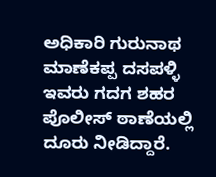ಅಧಿಕಾರಿ ಗುರುನಾಥ ಮಾಣೆಕಪ್ಪ ದಸಪಳ್ಳಿ ಇವರು ಗದಗ ಶಹರ ಪೊಲೀಸ್‌ ಠಾಣೆಯಲ್ಲಿ ದೂರು ನೀಡಿದ್ದಾರೆ.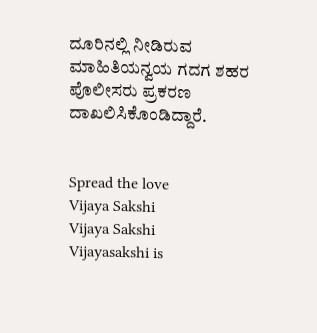ದೂರಿನಲ್ಲಿ ನೀಡಿರುವ ಮಾಹಿತಿಯನ್ವಯ ಗದಗ ಶಹರ ಪೊಲೀಸರು ಪ್ರಕರಣ ದಾಖಲಿಸಿಕೊಂಡಿದ್ದಾರೆ.


Spread the love
Vijaya Sakshi
Vijaya Sakshi
Vijayasakshi is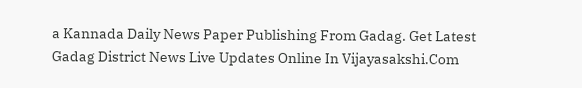a Kannada Daily News Paper Publishing From Gadag. Get Latest Gadag District News Live Updates Online In Vijayasakshi.Com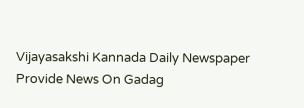Vijayasakshi Kannada Daily Newspaper Provide News On Gadag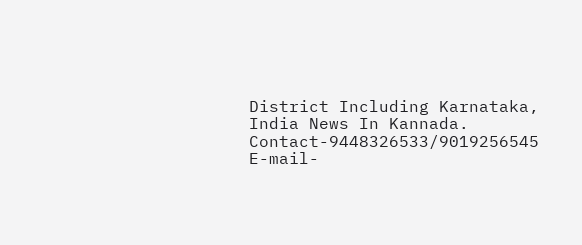District Including Karnataka, India News In Kannada. Contact-9448326533/9019256545 E-mail-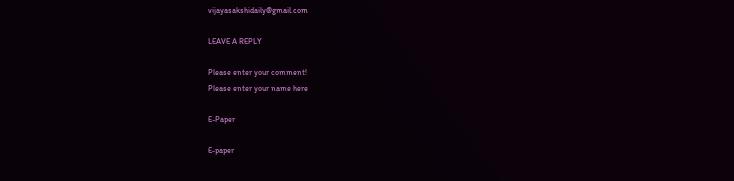vijayasakshidaily@gmail.com

LEAVE A REPLY

Please enter your comment!
Please enter your name here

E-Paper

E-paper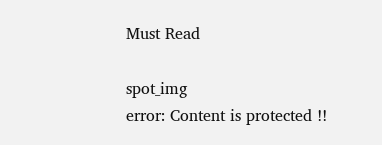Must Read

spot_img
error: Content is protected !!